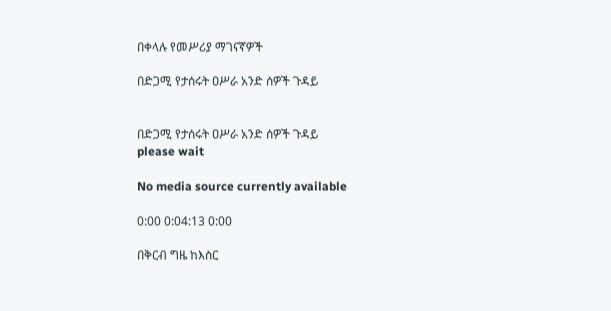በቀላሉ የመሥሪያ ማገናኛዎች

በድጋሚ የታሰሩት ዐሥራ አንድ ሰዎች ጉዳይ


በድጋሚ የታሰሩት ዐሥራ አንድ ሰዎች ጉዳይ
please wait

No media source currently available

0:00 0:04:13 0:00

በቅርብ ግዜ ከእስር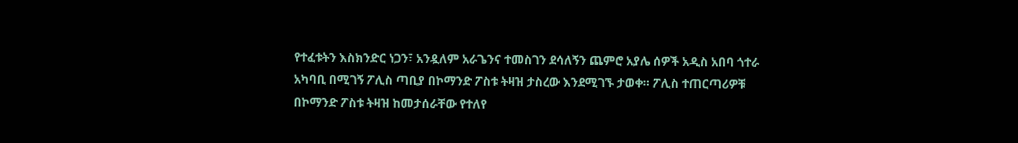የተፈቱትን እስክንድር ነጋን፣ አንዷለም አራጌንና ተመስገን ደሳለኝን ጨምሮ አያሌ ሰዎች አዲስ አበባ ጎተራ አካባቢ በሚገኝ ፖሊስ ጣቢያ በኮማንድ ፖስቱ ትዛዝ ታስረው እንደሚገኙ ታወቀ። ፖሊስ ተጠርጣሪዎቹ በኮማንድ ፖስቱ ትዛዝ ከመታሰራቸው የተለየ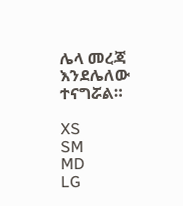ሌላ መረጃ እንደሌለው ተናግሯል።

XS
SM
MD
LG